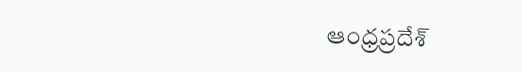ఆంధ్రప్రదేశ్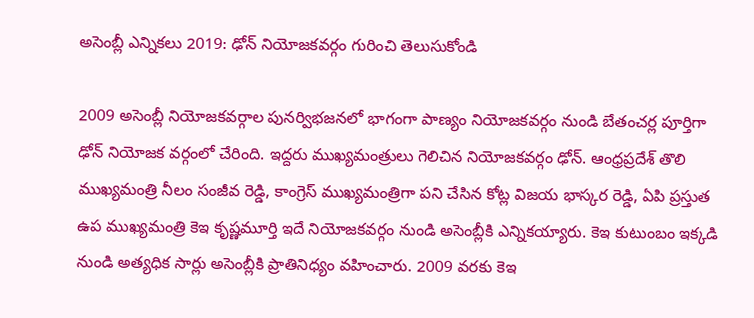అసెంబ్లీ ఎన్నికలు 2019: ఢోన్ నియోజ‌క‌వ‌ర్గం గురించి తెలుసుకోండి

2009 అసెంబ్లీ నియోజ‌క‌వ‌ర్గాల పున‌ర్విభ‌జ‌న‌లో భాగంగా పాణ్యం నియోజ‌క‌వ‌ర్గం నుండి బేతంచ‌ర్ల పూర్తిగా ఢోన్ నియోజ‌క వ‌ర్గంలో చేరింది. ఇద్ద‌రు ముఖ్య‌మంత్రులు గెలిచిన నియోజ‌క‌వ‌ర్గం ఢోన్‌. ఆంధ్ర‌ప్ర‌దేశ్ తొలి ముఖ్య‌మంత్రి నీలం సంజీవ రెడ్డి, కాంగ్రెస్ ముఖ్య‌మంత్రిగా ప‌ని చేసిన కోట్ల విజ‌య భాస్క‌ర రెడ్డి, ఏపి ప్ర‌స్తుత ఉప ముఖ్య‌మంత్రి కెఇ కృష్ణ‌మూర్తి ఇదే నియోజ‌క‌వ‌ర్గం నుండి అసెంబ్లీకి ఎన్నిక‌య్యారు. కెఇ కుటుంబం ఇక్క‌డి నుండి అత్య‌ధిక సార్లు అసెంబ్లీకి ప్రాతినిధ్యం వ‌హించారు. 2009 వ‌ర‌కు కెఇ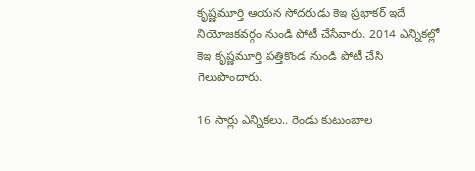కృష్ణ‌మూర్తి ఆయ‌న సోద‌రుడు కెఇ ప్ర‌భాక‌ర్ ఇదే నియోజ‌క‌వ‌ర్గం నుండి పోటీ చేసేవారు. 2014 ఎన్నిక‌ల్లో కెఇ కృష్ణ‌మూర్తి ప‌త్తికొండ నుండి పోటీ చేసి గెలుపొందారు.

16 సార్లు ఎన్నిక‌లు.. రెండు కుటుంబాల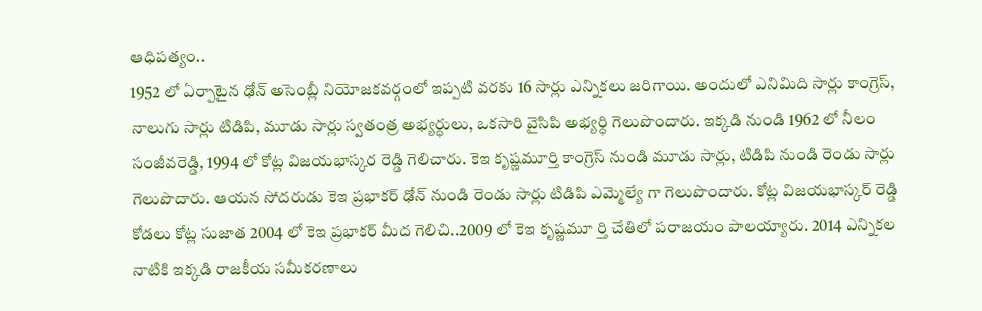ఆధిప‌త్యం..
1952 లో ఏర్పాటైన ఢోన్ అసెంబ్లీ నియోజ‌క‌వ‌ర్గంలో ఇప్ప‌టి వ‌ర‌కు 16 సార్లు ఎన్నిక‌లు జ‌రిగాయి. అందులో ఎనిమిది సార్లు కాంగ్రెస్‌, నాలుగు సార్లు టిడిపి, మూడు సార్లు స్వ‌తంత్ర అభ్య‌ర్ధులు, ఒక‌సారి వైసిపి అభ్య‌ర్ధి గెలుపొందారు. ఇక్క‌డి నుండి 1962 లో నీలం సంజీవ‌రెడ్డి, 1994 లో కోట్ల విజ‌య‌భాస్క‌ర రెడ్డి గెలిచారు. కెఇ కృష్ణ‌మూర్తి కాంగ్రెస్ నుండి మూడు సార్లు, టిడిపి నుండి రెండు సార్లు గెలుపొదారు. ఆయ‌న సోద‌రుడు కెఇ ప్ర‌భాక‌ర్ ఢోన్ నుండి రెండు సార్లు టిడిపి ఎమ్మెల్యే గా గెలుపొందారు. కోట్ల విజ‌య‌భాస్క‌ర్ రెడ్డి కోడ‌లు కోట్ల సుజాత 2004 లో కెఇ ప్ర‌భాక‌ర్ మీద గెలిచి..2009 లో కెఇ కృష్ణ‌మూ ర్తి చేతిలో ప‌రాజ‌యం పాల‌య్యారు. 2014 ఎన్నిక‌ల నాటికి ఇక్క‌డి రాజ‌కీయ స‌మీక‌ర‌ణాలు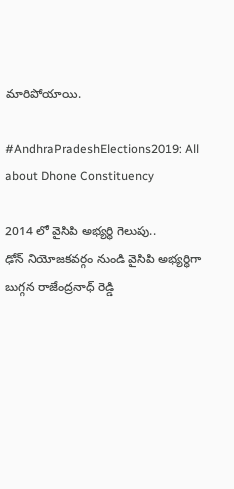మారిపోయాయి.

#AndhraPradeshElections2019: All about Dhone Constituency

2014 లో వైసిపి అభ్య‌ర్ధి గెలుపు..
ఢోన్ నియోజ‌క‌వ‌ర్గం నుండి వైసిపి అభ్య‌ర్ధిగా బుగ్గ‌న రాజేంద్ర‌నాధ్ రెడ్డి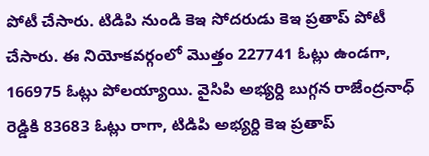పోటీ చేసారు. టిడిపి నుండి కెఇ సోద‌రుడు కెఇ ప్ర‌తాప్ పోటీ చేసారు. ఈ నియోక‌వ‌ర్గంలో మొత్తం 227741 ఓట్లు ఉండ‌గా, 166975 ఓట్లు పోల‌య్యాయి. వైసిపి అభ్య‌ర్ది బుగ్గ‌న రాజేంద్ర‌నాధ్ రెడ్డికి 83683 ఓట్లు రాగా, టిడిపి అభ్య‌ర్ది కెఇ ప్ర‌తాప్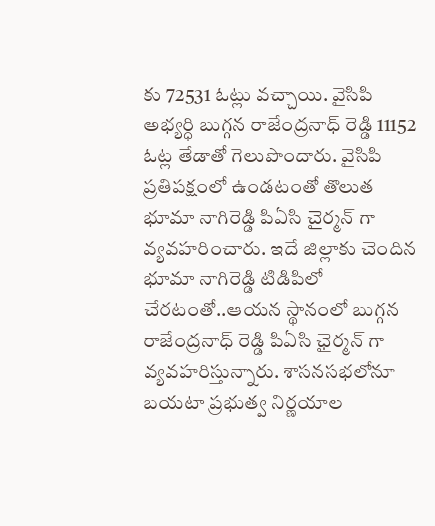కు 72531 ఓట్లు వ‌చ్చాయి. వైసిపి అభ్య‌ర్ధి బుగ్గ‌న రాజేంద్ర‌నాధ్ రెడ్డి 11152 ఓట్ల తేడాతో గెలుపొందారు. వైసిపి ప్ర‌తిప‌క్షంలో ఉండ‌టంతో తొలుత భూమా నాగిరెడ్డి పిఏసి చైర్మ‌న్ గా వ్య‌వ‌హ‌రించారు. ఇదే జిల్లాకు చెందిన భూమా నాగిరెడ్డి టిడిపిలో చేర‌టంతో..ఆయ‌న స్థానంలో బుగ్గ‌న రాజేంద్రనాధ్ రెడ్డి పిఏసి ఛైర్మ‌న్ గా వ్య‌వ‌హ‌రిస్తున్నారు. శాస‌న‌స‌భ‌లోనూ బ‌య‌టా ప్ర‌భుత్వ నిర్ణ‌యాల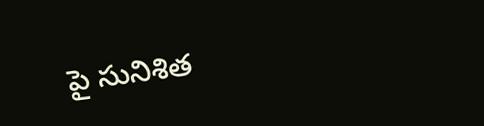పై సునిశిత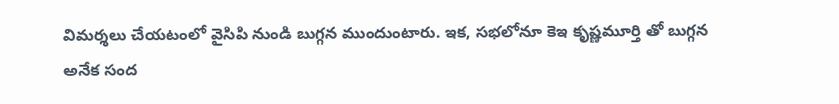విమర్శ‌లు చేయ‌టంలో వైసిపి నుండి బుగ్గ‌న ముందుంటారు. ఇక‌, స‌భ‌లోనూ కెఇ కృష్ణ‌మూర్తి తో బుగ్గ‌న అనేక సంద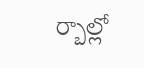ర్బాల్లో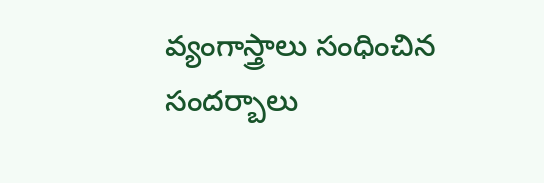వ్యంగాస్త్రాలు సంధించిన సంద‌ర్బాలు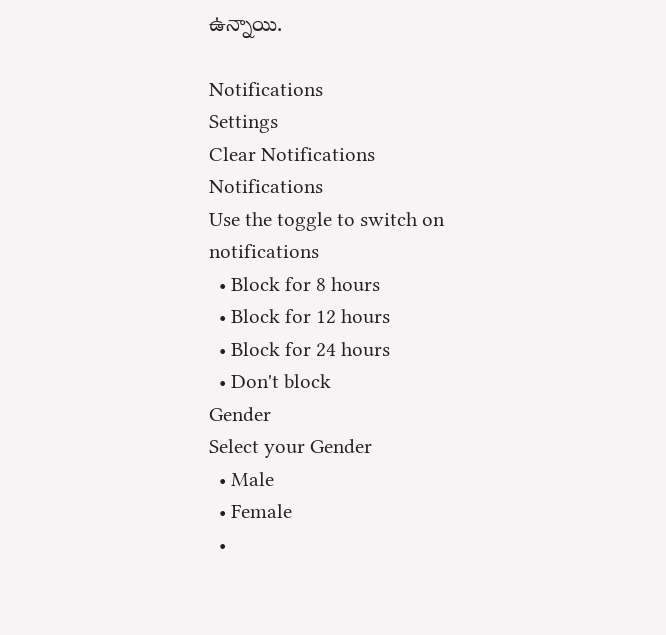ఉన్నాయి.

Notifications
Settings
Clear Notifications
Notifications
Use the toggle to switch on notifications
  • Block for 8 hours
  • Block for 12 hours
  • Block for 24 hours
  • Don't block
Gender
Select your Gender
  • Male
  • Female
  •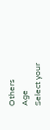Others
Age
Select your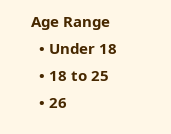Age Range
  • Under 18
  • 18 to 25
  • 26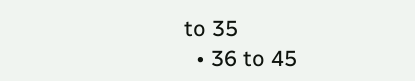to 35
  • 36 to 45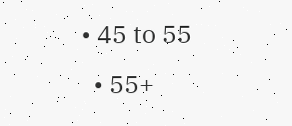• 45 to 55
  • 55+